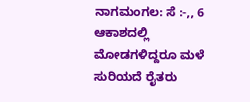ನಾಗಮಂಗಲ: ಸೆ :-,, 6 ಆಕಾಶದಲ್ಲಿ ಮೋಡಗಳಿದ್ದರೂ ಮಳೆ ಸುರಿಯದೆ ರೈತರು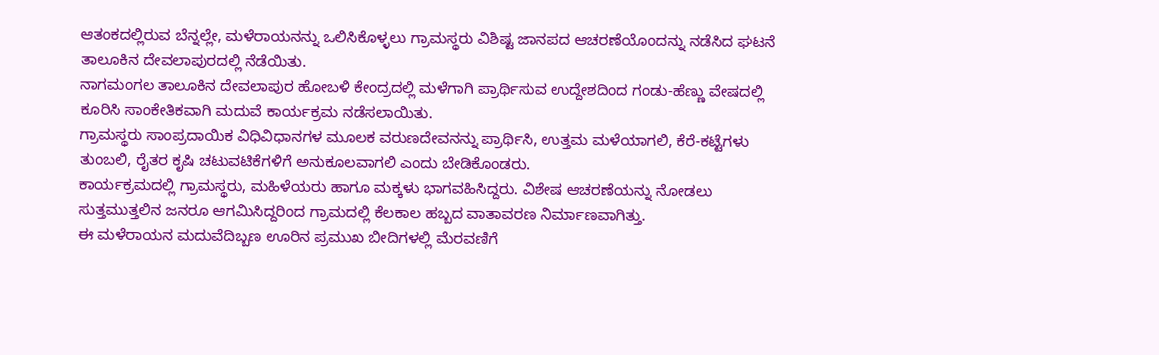ಆತಂಕದಲ್ಲಿರುವ ಬೆನ್ನಲ್ಲೇ, ಮಳೆರಾಯನನ್ನು ಒಲಿಸಿಕೊಳ್ಳಲು ಗ್ರಾಮಸ್ಥರು ವಿಶಿಷ್ಟ ಜಾನಪದ ಆಚರಣೆಯೊಂದನ್ನು ನಡೆಸಿದ ಘಟನೆ ತಾಲೂಕಿನ ದೇವಲಾಪುರದಲ್ಲಿ ನೆಡೆಯಿತು.
ನಾಗಮಂಗಲ ತಾಲೂಕಿನ ದೇವಲಾಪುರ ಹೋಬಳಿ ಕೇಂದ್ರದಲ್ಲಿ ಮಳೆಗಾಗಿ ಪ್ರಾರ್ಥಿಸುವ ಉದ್ದೇಶದಿಂದ ಗಂಡು-ಹೆಣ್ಣು ವೇಷದಲ್ಲಿ ಕೂರಿಸಿ ಸಾಂಕೇತಿಕವಾಗಿ ಮದುವೆ ಕಾರ್ಯಕ್ರಮ ನಡೆಸಲಾಯಿತು.
ಗ್ರಾಮಸ್ಥರು ಸಾಂಪ್ರದಾಯಿಕ ವಿಧಿವಿಧಾನಗಳ ಮೂಲಕ ವರುಣದೇವನನ್ನು ಪ್ರಾರ್ಥಿಸಿ, ಉತ್ತಮ ಮಳೆಯಾಗಲಿ, ಕೆರೆ-ಕಟ್ಟೆಗಳು ತುಂಬಲಿ, ರೈತರ ಕೃಷಿ ಚಟುವಟಿಕೆಗಳಿಗೆ ಅನುಕೂಲವಾಗಲಿ ಎಂದು ಬೇಡಿಕೊಂಡರು.
ಕಾರ್ಯಕ್ರಮದಲ್ಲಿ ಗ್ರಾಮಸ್ಥರು, ಮಹಿಳೆಯರು ಹಾಗೂ ಮಕ್ಕಳು ಭಾಗವಹಿಸಿದ್ದರು. ವಿಶೇಷ ಆಚರಣೆಯನ್ನು ನೋಡಲು ಸುತ್ತಮುತ್ತಲಿನ ಜನರೂ ಆಗಮಿಸಿದ್ದರಿಂದ ಗ್ರಾಮದಲ್ಲಿ ಕೆಲಕಾಲ ಹಬ್ಬದ ವಾತಾವರಣ ನಿರ್ಮಾಣವಾಗಿತ್ತು.
ಈ ಮಳೆರಾಯನ ಮದುವೆದಿಬ್ಬಣ ಊರಿನ ಪ್ರಮುಖ ಬೀದಿಗಳಲ್ಲಿ ಮೆರವಣಿಗೆ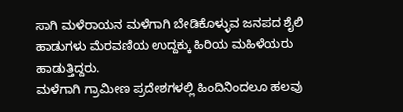ಸಾಗಿ ಮಳೆರಾಯನ ಮಳೆಗಾಗಿ ಬೇಡಿಕೊಳ್ಳುವ ಜನಪದ ಶೈಲಿ ಹಾಡುಗಳು ಮೆರವಣಿಯ ಉದ್ದಕ್ಕು ಹಿರಿಯ ಮಹಿಳೆಯರು ಹಾಡುತ್ತಿದ್ದರು.
ಮಳೆಗಾಗಿ ಗ್ರಾಮೀಣ ಪ್ರದೇಶಗಳಲ್ಲಿ ಹಿಂದಿನಿಂದಲೂ ಹಲವು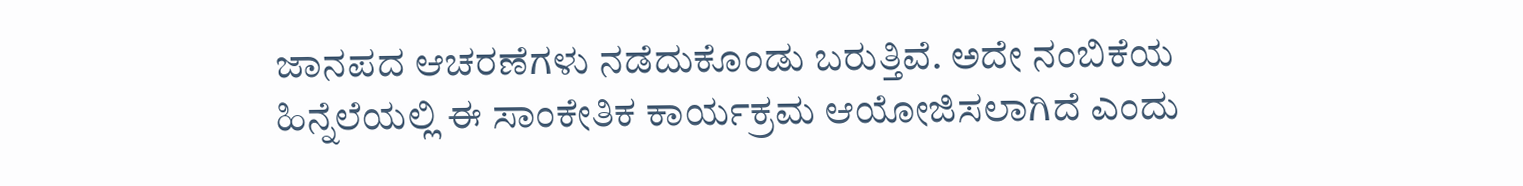ಜಾನಪದ ಆಚರಣೆಗಳು ನಡೆದುಕೊಂಡು ಬರುತ್ತಿವೆ. ಅದೇ ನಂಬಿಕೆಯ ಹಿನ್ನೆಲೆಯಲ್ಲಿ ಈ ಸಾಂಕೇತಿಕ ಕಾರ್ಯಕ್ರಮ ಆಯೋಜಿಸಲಾಗಿದೆ ಎಂದು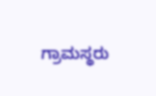ಗ್ರಾಮಸ್ಥರು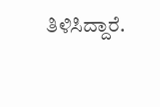ತಿಳಿಸಿದ್ದಾರೆ.